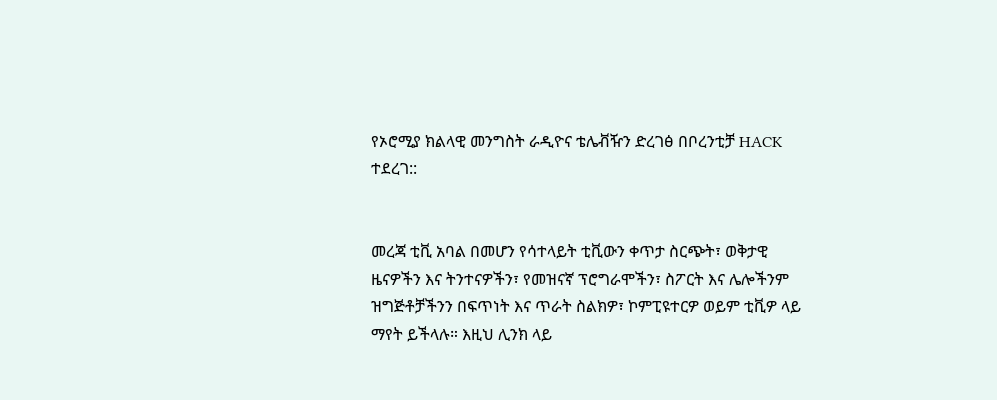የኦሮሚያ ክልላዊ መንግስት ራዲዮና ቴሌቭዥን ድረገፅ በቦረንቲቻ HACK ተደረገ::


መረጃ ቲቪ አባል በመሆን የሳተላይት ቲቪውን ቀጥታ ስርጭት፣ ወቅታዊ ዜናዎችን እና ትንተናዎችን፣ የመዝናኛ ፕሮግራሞችን፣ ስፖርት እና ሌሎችንም ዝግጅቶቻችንን በፍጥነት እና ጥራት ስልክዎ፣ ኮምፒዩተርዎ ወይም ቲቪዎ ላይ ማየት ይችላሉ። እዚህ ሊንክ ላይ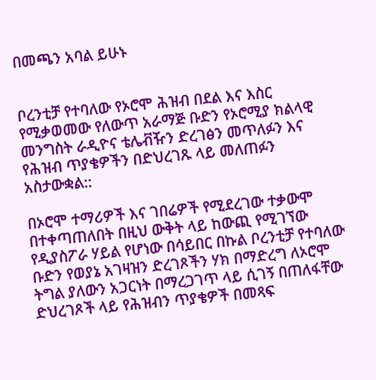በመጫን አባል ይሁኑ


ቦረንቲቻ የተባለው የኦሮሞ ሕዝብ በደል እና እስር የሚቃወመው የለውጥ አራማጅ ቡድን የኦሮሚያ ክልላዊ መንግስት ራዲዮና ቴሌቭዥን ድረገፅን መጥለፉን እና የሕዝብ ጥያቄዎችን በድህረገጹ ላይ መለጠፉን አስታውቋል::

በኦሮሞ ተማሪዎች እና ገበሬዎች የሚደረገው ተቃውሞ በተቀጣጠለበት በዚህ ውቅት ላይ ከውጪ የሚገኘው የዲያስፖራ ሃይል የሆነው በሳይበር በኩል ቦረንቲቻ የተባለው ቡድን የወያኔ አገዛዝን ድረገጾችን ሃክ በማድረግ ለኦሮሞ ትግል ያለውን አጋርነት በማረጋገጥ ላይ ሲገኝ በጠለፋቸው ድህረገጾች ላይ የሕዝብን ጥያቄዎች በመጻፍ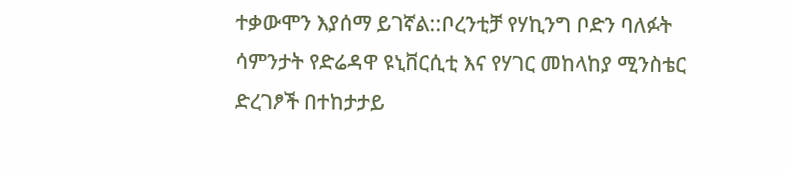ተቃውሞን እያሰማ ይገኛል::ቦረንቲቻ የሃኪንግ ቦድን ባለፉት ሳምንታት የድሬዳዋ ዩኒቨርሲቲ እና የሃገር መከላከያ ሚንስቴር ድረገፆች በተከታታይ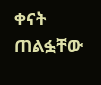ቀናት ጠልፏቸው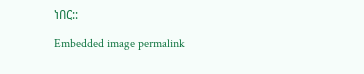ነበር::

Embedded image permalink